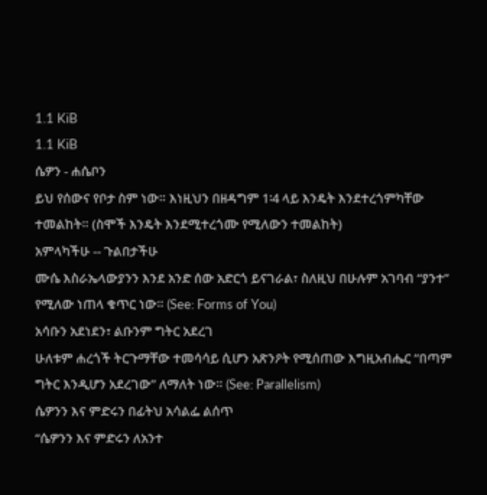1.1 KiB
1.1 KiB
ሴዎን - ሐሴቦን
ይህ የሰውና የቦታ ስም ነው። እነዚህን በዘዳግም 1፡4 ላይ እንዴት እንደተረጎምካቸው ተመልከት። (ስሞች እንዴት እንደሚተረጎሙ የሚለውን ተመልከት)
አምላካችሁ -- ጉልበታችሁ
ሙሴ እስራኤላውያንን እንደ አንድ ሰው አድርጎ ይናገራል፣ ስለዚህ በሁሉም አገባብ “ያንተ” የሚለው ነጠላ ቁጥር ነው። (See: Forms of You)
አሳቡን አደነደን፣ ልቡንም ግትር አደረገ
ሁለቱም ሐረጎች ትርጉማቸው ተመሳሳይ ሲሆን አጽንዖት የሚሰጠው እግዚአብሔር “በጣም ግትር እንዲሆን አደረገው” ለማለት ነው። (See: Parallelism)
ሴዎንን እና ምድሩን በፊትህ አሳልፌ ልሰጥ
“ሴዎንን እና ምድሩን ለአንተ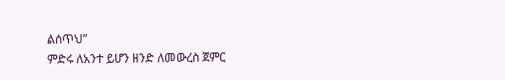ልሰጥህ”
ምድሩ ለአንተ ይሆን ዘንድ ለመውረስ ጀምር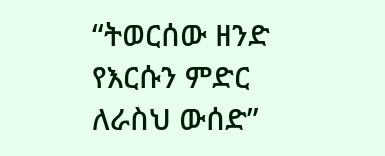“ትወርሰው ዘንድ የእርሱን ምድር ለራስህ ውሰድ”